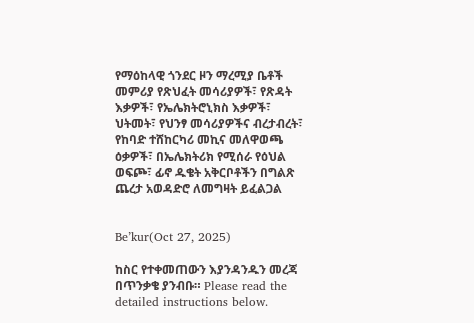የማዕከላዊ ጎንደር ዞን ማረሚያ ቤቶች መምሪያ የጽህፈት መሳሪያዎች፣ የጽዳት እቃዎች፣ የኤሌክትሮኒክስ እቃዎች፣ ህትመት፣ የህንፃ መሳሪያዎችና ብረታብረት፣ የከባድ ተሸከርካሪ መኪና መለዋወጫ ዕቃዎች፣ በኤሌክትሪክ የሚሰራ የዕህል ወፍጮ፣ ፊኖ ዱቄት አቅርቦቶችን በግልጽ ጨረታ አወዳድሮ ለመግዛት ይፈልጋል


Be’kur(Oct 27, 2025)

ከስር የተቀመጠውን እያንዳንዱን መረጃ በጥንቃቄ ያንብቡ። Please read the detailed instructions below.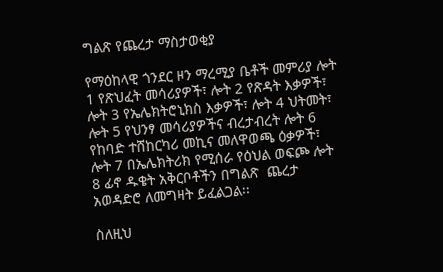ግልጽ የጨረታ ማስታወቂያ

የማዕከላዊ ጎንደር ዞን ማረሚያ ቤቶች መምሪያ ሎት 1 የጽህፈት መሳሪያዎች፣ ሎት 2 የጽዳት እቃዎች፣ ሎት 3 የኤሌክትሮኒክስ እቃዎች፣ ሎት 4 ህትመት፣ ሎት 5 የህንፃ መሳሪያዎችና ብረታብረት ሎት 6 የከባድ ተሸከርካሪ መኪና መለዋወጫ ዕቃዎች፣ ሎት 7 በኤሌክትሪክ የሚሰራ የዕህል ወፍጮ ሎት 8 ፊኖ ዱቄት አቅርቦቶችን በግልጽ  ጨረታ አወዳድሮ ለመግዛት ይፈልጋል፡፡

ስለዚህ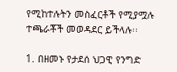የሚከተሉትን መስፈርቶች የሚያሟሉ ተጫራቾች መወዳደር ይችላሉ፡፡

1. በዘመኑ የታደሰ ህጋዊ የንግድ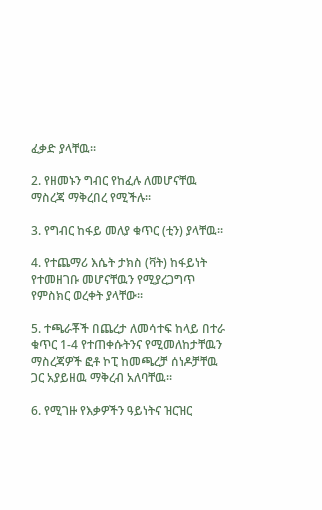ፈቃድ ያላቸዉ፡፡

2. የዘመኑን ግብር የከፈሉ ለመሆናቸዉ ማስረጃ ማቅረበረ የሚችሉ፡፡

3. የግብር ከፋይ መለያ ቁጥር (ቲን) ያላቸዉ፡፡

4. የተጨማሪ እሴት ታክስ (ቫት) ከፋይነት የተመዘገቡ መሆናቸዉን የሚያረጋግጥ የምስክር ወረቀት ያላቸው፡፡

5. ተጫራቾች በጨረታ ለመሳተፍ ከላይ በተራ ቁጥር 1-4 የተጠቀሱትንና የሚመለከታቸዉን ማስረጃዎች ፎቶ ኮፒ ከመጫረቻ ሰነዶቻቸዉ ጋር አያይዘዉ ማቅረብ አለባቸዉ፡፡

6. የሚገዙ የእቃዎችን ዓይነትና ዝርዝር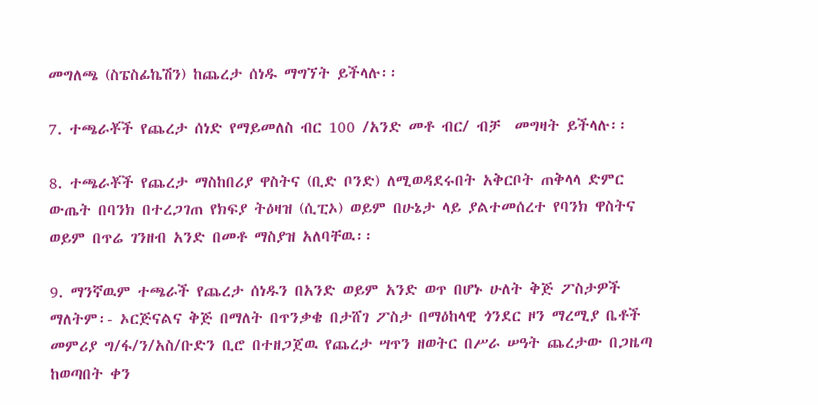መግለጫ (ስፔስፊኬሽን) ከጨረታ ሰነዱ ማግኘት ይችላሉ፡፡

7. ተጫራቾች የጨረታ ሰነድ የማይመለስ ብር 100 /አንድ መቶ ብር/ ብቻ  መግዛት ይችላሉ፡፡

8. ተጫራቾች የጨረታ ማስከበሪያ ዋስትና (ቢድ ቦንድ) ለሚወዳደሩበት አቅርቦት ጠቅላላ ድምር ውጤት በባንክ በተረጋገጠ የክፍያ ትዕዛዝ (ሲፒኦ) ወይም በሁኔታ ላይ ያልተመሰረተ የባንክ ዋስትና ወይም በጥሬ ገንዘብ አንድ በመቶ ማስያዝ አለባቸዉ፡፡

9. ማንኛዉም ተጫራች የጨረታ ሰነዱን በአንድ ወይም አንድ ወጥ በሆኑ ሁለት ቅጅ ፖስታዎች ማለትም፡- ኦርጅናልና ቅጅ በማለት በጥንቃቄ በታሸገ ፖስታ በማዕከላዊ ጎንደር ዞን ማረሚያ ቤቶች መምሪያ ግ/ፋ/ን/አስ/ቡድን ቢሮ በተዘጋጀዉ የጨረታ ሣጥን ዘወትር በሥራ ሠዓት ጨረታው በጋዜጣ ከወጣበት ቀን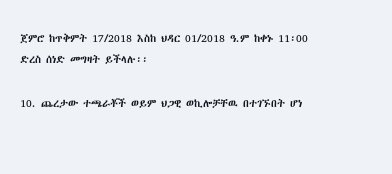ጀምሮ ከጥቅምት 17/2018 እስከ ህዳር 01/2018 ዓ.ም ከቀኑ 11፡00 ድረስ ሰነድ መግዛት ይችላሉ፡፡

10. ጨረታው ተጫራቾች ወይም ህጋዊ ወኪሎቻቸዉ በተገኙበት ሆነ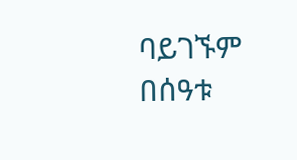ባይገኙም በሰዓቱ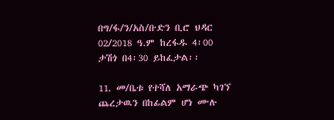በግ/ፋ/ን/አስ/ቡድን ቢሮ ህዳር 02/2018 ዓ.ም ከረፋዱ 4፡00 ታሽጎ በ4፡30 ይከፈታል፡፡

11. መ/ቤቱ የተሻለ አማራጭ ካገኘ ጨረታዉን በከፊልም ሆነ ሙሉ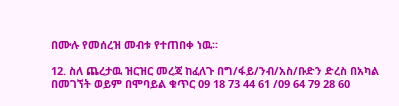በሙሉ የመሰረዝ መብቱ የተጠበቀ ነዉ፡፡

12. ስለ ጨረታዉ ዝርዝር መረጃ ከፈለጉ በግ/ፋይ/ንብ/አስ/ቡድን ድረስ በአካል በመገኘት ወይም በሞባይል ቁጥር 09 18 73 44 61 /09 64 79 28 60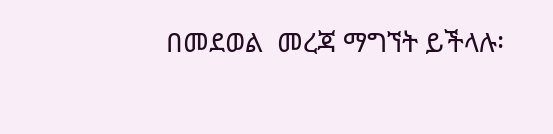በመደወል  መረጃ ማግኘት ይችላሉ፡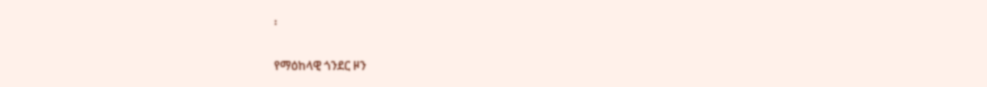፡

የማዕከላዊ ጎንደር ዞን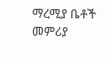ማረሚያ ቤቶች መምሪያ